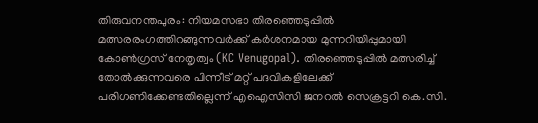തിരുവനന്തപുരം: നിയമസഭാ തിരഞ്ഞെടുപ്പിൽ മത്സരരംഗത്തിറങ്ങുന്നവർക്ക് കർശനമായ മുന്നറിയിപ്പുമായി കോൺഗ്രസ് നേതൃത്വം (KC Venugopal). തിരഞ്ഞെടുപ്പിൽ മത്സരിച്ച് തോൽക്കുന്നവരെ പിന്നീട് മറ്റ് പദവികളിലേക്ക് പരിഗണിക്കേണ്ടതില്ലെന്ന് എഐസിസി ജനറൽ സെക്രട്ടറി കെ.സി.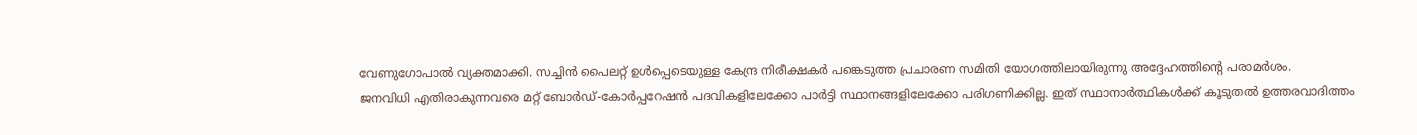വേണുഗോപാൽ വ്യക്തമാക്കി. സച്ചിൻ പൈലറ്റ് ഉൾപ്പെടെയുള്ള കേന്ദ്ര നിരീക്ഷകർ പങ്കെടുത്ത പ്രചാരണ സമിതി യോഗത്തിലായിരുന്നു അദ്ദേഹത്തിന്റെ പരാമർശം.
ജനവിധി എതിരാകുന്നവരെ മറ്റ് ബോർഡ്-കോർപ്പറേഷൻ പദവികളിലേക്കോ പാർട്ടി സ്ഥാനങ്ങളിലേക്കോ പരിഗണിക്കില്ല. ഇത് സ്ഥാനാർത്ഥികൾക്ക് കൂടുതൽ ഉത്തരവാദിത്തം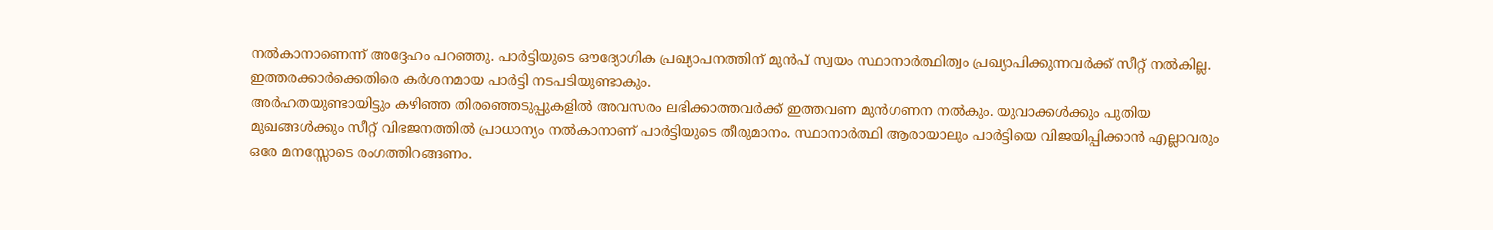നൽകാനാണെന്ന് അദ്ദേഹം പറഞ്ഞു. പാർട്ടിയുടെ ഔദ്യോഗിക പ്രഖ്യാപനത്തിന് മുൻപ് സ്വയം സ്ഥാനാർത്ഥിത്വം പ്രഖ്യാപിക്കുന്നവർക്ക് സീറ്റ് നൽകില്ല. ഇത്തരക്കാർക്കെതിരെ കർശനമായ പാർട്ടി നടപടിയുണ്ടാകും.
അർഹതയുണ്ടായിട്ടും കഴിഞ്ഞ തിരഞ്ഞെടുപ്പുകളിൽ അവസരം ലഭിക്കാത്തവർക്ക് ഇത്തവണ മുൻഗണന നൽകും. യുവാക്കൾക്കും പുതിയ മുഖങ്ങൾക്കും സീറ്റ് വിഭജനത്തിൽ പ്രാധാന്യം നൽകാനാണ് പാർട്ടിയുടെ തീരുമാനം. സ്ഥാനാർത്ഥി ആരായാലും പാർട്ടിയെ വിജയിപ്പിക്കാൻ എല്ലാവരും ഒരേ മനസ്സോടെ രംഗത്തിറങ്ങണം.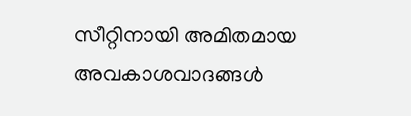സീറ്റിനായി അമിതമായ അവകാശവാദങ്ങൾ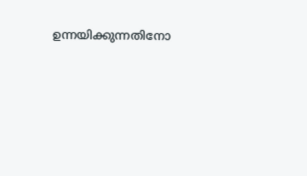ഉന്നയിക്കുന്നതിനോ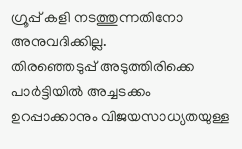ഗ്രൂപ്പ് കളി നടത്തുന്നതിനോ അനുവദിക്കില്ല.
തിരഞ്ഞെടുപ്പ് അടുത്തിരിക്കെ പാർട്ടിയിൽ അച്ചടക്കം ഉറപ്പാക്കാനും വിജയസാധ്യതയുള്ള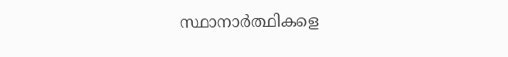സ്ഥാനാർത്ഥികളെ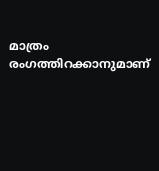മാത്രം രംഗത്തിറക്കാനുമാണ്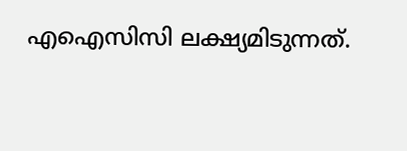എഐസിസി ലക്ഷ്യമിടുന്നത്.